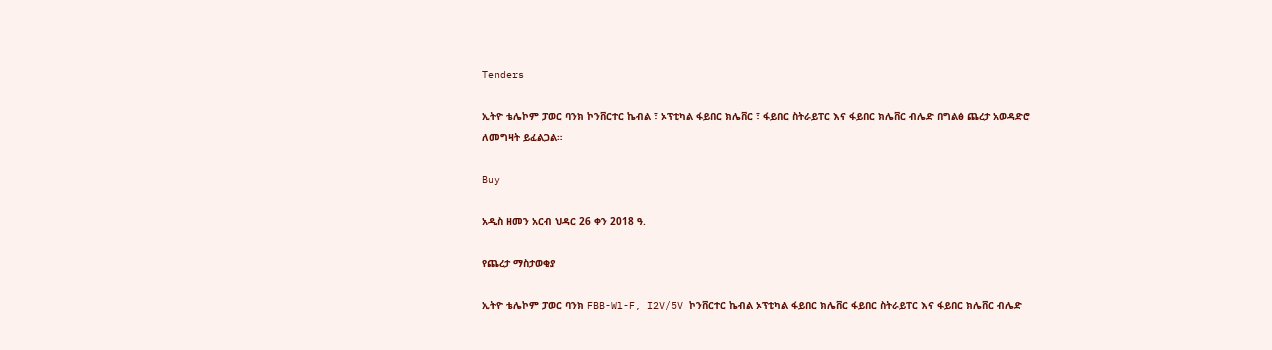Tenders

ኢትዮ ቴሌኮም ፓወር ባንክ ኮንቨርተር ኬብል ፣ ኦፕቲካል ፋይበር ክሌቨር ፣ ፋይበር ስትራይፐር እና ፋይበር ክሌቨር ብሌድ በግልፅ ጨረታ አወዳድሮ ለመግዛት ይፈልጋል።

Buy

አዲስ ዘመን አርብ ህዳር 26 ቀን 2018 ዓ.

የጨረታ ማስታወቂያ

ኢትዮ ቴሌኮም ፓወር ባንክ FBB-Wl-F, I2V/5V ኮንቨርተር ኬብል ኦፕቲካል ፋይበር ክሌቨር ፋይበር ስትራይፐር እና ፋይበር ክሌቨር ብሌድ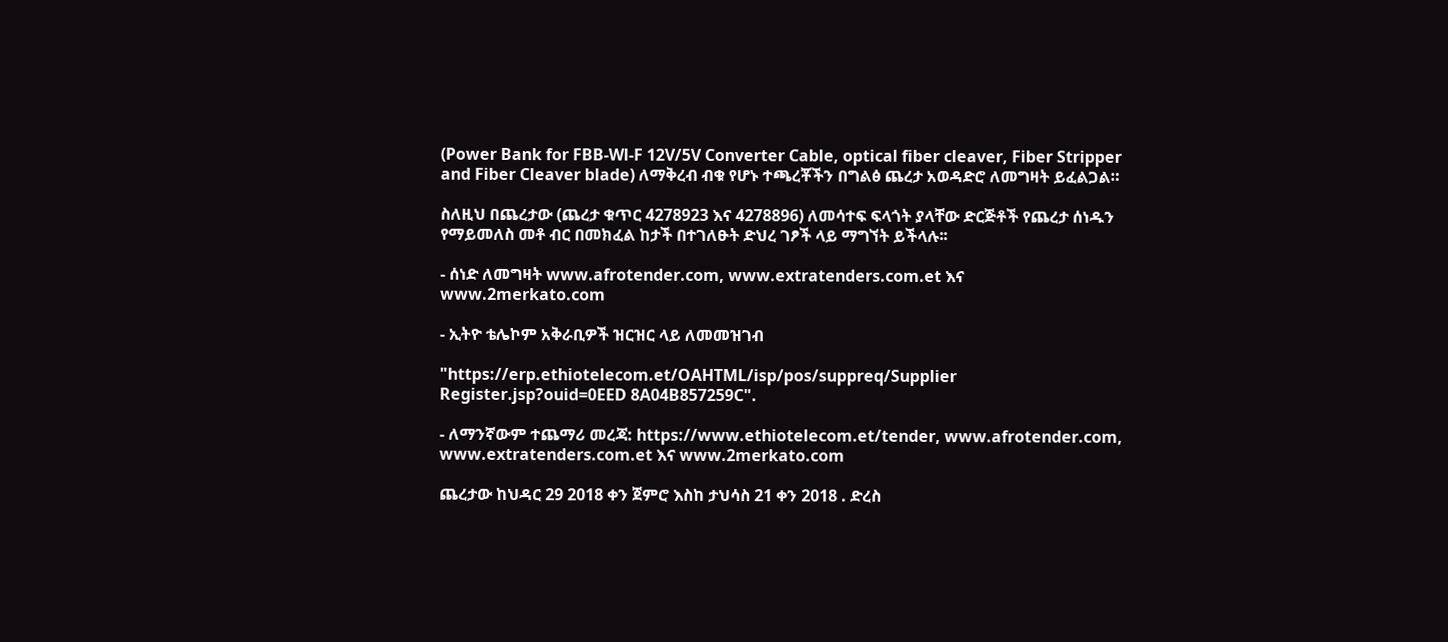(Power Bank for FBB-Wl-F 12V/5V Converter Cable, optical fiber cleaver, Fiber Stripper and Fiber Cleaver blade) ለማቅረብ ብቁ የሆኑ ተጫረቾችን በግልፅ ጨረታ አወዳድሮ ለመግዛት ይፈልጋል።

ስለዚህ በጨረታው (ጨረታ ቁጥር 4278923 እና 4278896) ለመሳተፍ ፍላጎት ያላቸው ድርጅቶች የጨረታ ሰነዱን የማይመለስ መቶ ብር በመክፈል ከታች በተገለፁት ድህረ ገፆች ላይ ማግኘት ይችላሉ፡፡

- ሰነድ ለመግዛት www.afrotender.com, www.extratenders.com.et እና www.2merkato.com

- ኢትዮ ቴሌኮም አቅራቢዎች ዝርዝር ላይ ለመመዝገብ

"https://erp.ethiotelecom.et/OAHTML/isp/pos/suppreq/Supplier Register.jsp?ouid=0EED 8A04B857259C".

- ለማንኛውም ተጨማሪ መረጃ: https://www.ethiotelecom.et/tender, www.afrotender.com, www.extratenders.com.et እና www.2merkato.com

ጨረታው ከህዳር 29 2018 ቀን ጀምሮ እስከ ታህሳስ 21 ቀን 2018 . ድረስ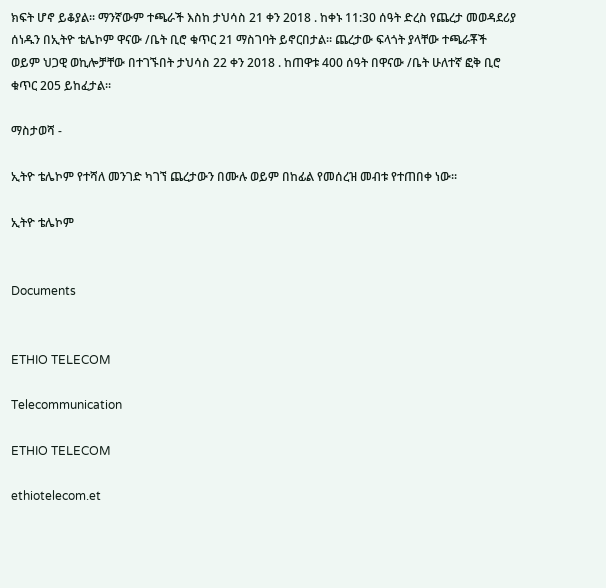ክፍት ሆኖ ይቆያል፡፡ ማንኛውም ተጫራች እስከ ታህሳስ 21 ቀን 2018 . ከቀኑ 11:30 ሰዓት ድረስ የጨረታ መወዳደሪያ ሰነዱን በኢትዮ ቴሌኮም ዋናው /ቤት ቢሮ ቁጥር 21 ማስገባት ይኖርበታል፡፡ ጨረታው ፍላጎት ያላቸው ተጫራቾች ወይም ህጋዊ ወኪሎቻቸው በተገኙበት ታህሳስ 22 ቀን 2018 . ከጠዋቱ 400 ሰዓት በዋናው /ቤት ሁለተኛ ፎቅ ቢሮ ቁጥር 205 ይከፈታል፡፡

ማስታወሻ -

ኢትዮ ቴሌኮም የተሻለ መንገድ ካገኘ ጨረታውን በሙሉ ወይም በከፊል የመሰረዝ መብቱ የተጠበቀ ነው፡፡

ኢትዮ ቴሌኮም


Documents


ETHIO TELECOM

Telecommunication

ETHIO TELECOM

ethiotelecom.et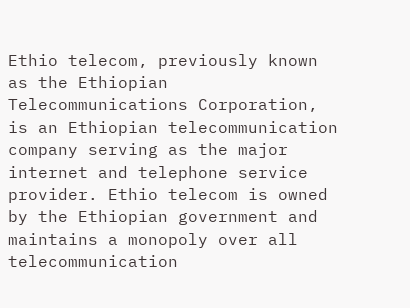Ethio telecom, previously known as the Ethiopian Telecommunications Corporation, is an Ethiopian telecommunication company serving as the major internet and telephone service provider. Ethio telecom is owned by the Ethiopian government and maintains a monopoly over all telecommunication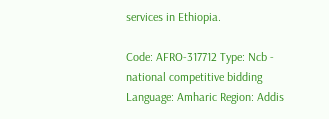services in Ethiopia.

Code: AFRO-317712 Type: Ncb - national competitive bidding Language: Amharic Region: Addis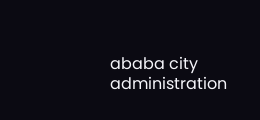ababa city administration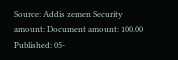Source: Addis zemen Security amount: Document amount: 100.00 Published: 05-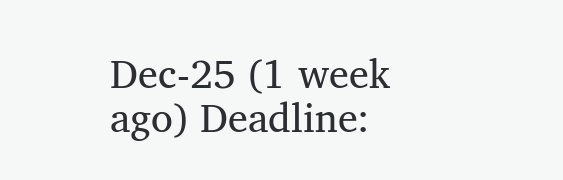Dec-25 (1 week ago) Deadline: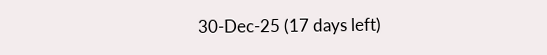30-Dec-25 (17 days left)